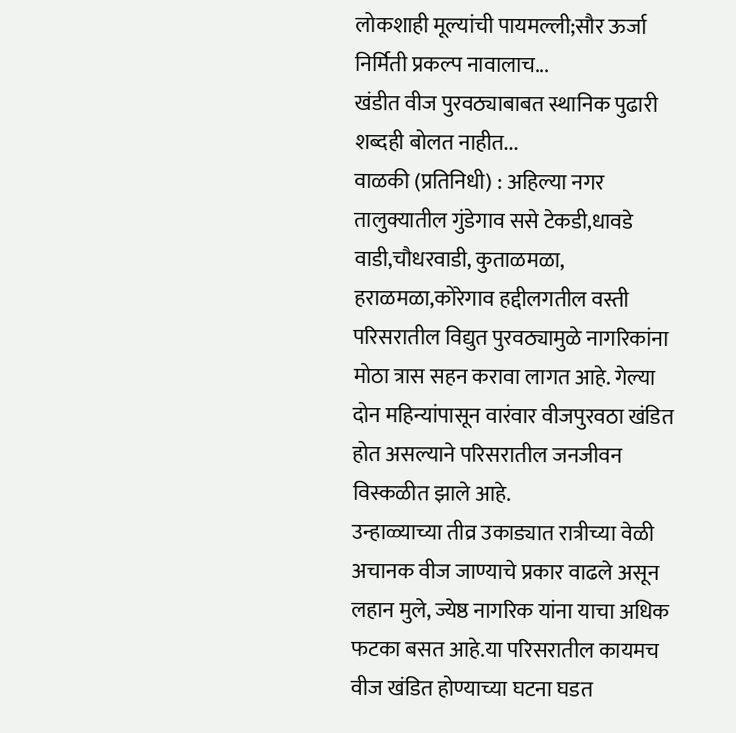लोकशाही मूल्यांची पायमल्ली;सौर ऊर्जा निर्मिती प्रकल्प नावालाच...
खंडीत वीज पुरवठ्याबाबत स्थानिक पुढारी शब्दही बोलत नाहीत...
वाळकी (प्रतिनिधी) : अहिल्या नगर तालुक्यातील गुंडेगाव ससे टेकडी,धावडे वाडी,चौधरवाडी, कुताळमळा, हराळमळा,कोरेगाव हद्दीलगतील वस्ती परिसरातील विद्युत पुरवठ्यामुळे नागरिकांना मोठा त्रास सहन करावा लागत आहे. गेल्या दोन महिन्यांपासून वारंवार वीजपुरवठा खंडित होत असल्याने परिसरातील जनजीवन विस्कळीत झाले आहे.
उन्हाळ्याच्या तीव्र उकाड्यात रात्रीच्या वेळी अचानक वीज जाण्याचे प्रकार वाढले असून लहान मुले, ज्येष्ठ नागरिक यांना याचा अधिक फटका बसत आहे.या परिसरातील कायमच वीज खंडित होण्याच्या घटना घडत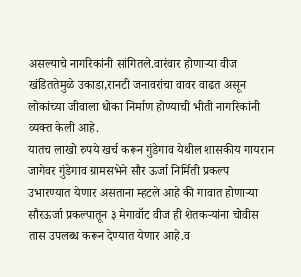असल्याचे नागरिकांनी सांगितले.वारंवार होणाऱ्या वीज खंडिततेमुळे उकाडा,रानटी जनावरांचा वावर वाढत असून लोकांच्या जीवाला धोका निर्माण होण्याची भीती नागरिकांनी व्यक्त केली आहे.
यातच लाखो रुपये खर्च करून गुंडेगाव येथील शासकीय गायरान जागेवर गुंडेगाव ग्रामसभेने सौर ऊर्जा निर्मिती प्रकल्प उभारण्यात येणार असताना म्हटले आहे की गावात होणाऱ्या सौरऊर्जा प्रकल्पातून ३ मेगावॉट वीज ही शेतकऱ्यांना चोवीस तास उपलब्ध करून देण्यात येणार आहे.व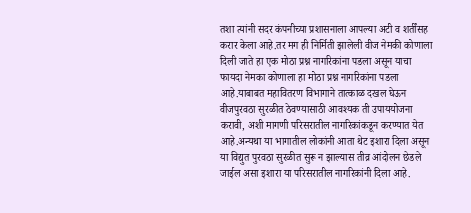तशा त्यांनी सदर कंपनीच्या प्रशासनाला आपल्या अटी व शर्तींसह करार केला आहे.तर मग ही निर्मिती झालेली वीज नेमकी कोणाला दिली जाते हा एक मोठा प्रश्न नागरिकांना पडला असून याचा फायदा नेमका कोणाला हा मोठा प्रश्न नागरिकांना पडला आहे.याबाबत महावितरण विभागाने तात्काळ दखल घेऊन वीजपुरवठा सुरळीत ठेवण्यासाठी आवश्यक ती उपाययोजना करावी, अशी मागणी परिसरातील नागरिकांकडून करण्यात येत आहे.अन्यथा या भागातील लोकांनी आता थेट इशारा दिला असून या विद्युत पुरवठा सुरळीत सुरू न झाल्यास तीव्र आंदोलन छेडले जाईल असा इशारा या परिसरातील नागरिकांनी दिला आहे.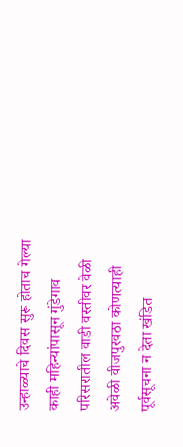उन्हाळ्याचे दिवस सुरू होताच गेल्या काही महिन्यांपासून गुंडेगाव परिसरातील वाडी वस्तीवर वेळी अवेळी वीजपुरवठा कोणत्याही पूर्वसूचना न देता खंडित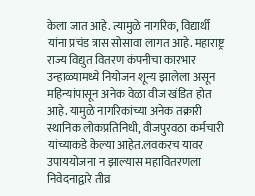केला जात आहे. त्यामुळे नागरिक, विद्यार्थी यांना प्रचंड त्रास सोसावा लागत आहे. महाराष्ट्र राज्य विद्युत वितरण कंपनीचा कारभार उन्हाळ्यामध्ये नियोजन शून्य झालेला असून महिन्यांपासून अनेक वेळा वीज खंडित होत आहे. यामुळे नागरिकांच्या अनेक तक्रारी स्थानिक लोकप्रतिनिधी, वीजपुरवठा कर्मचारी यांच्याकडे केल्या आहेत.लवकरच यावर उपाययोजना न झाल्यास महावितरणला निवेदनाद्वारे तीव्र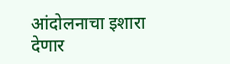आंदोलनाचा इशारा देणार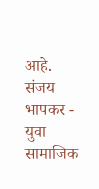आहे.
संजय भापकर - युवा सामाजिक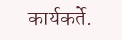कार्यकर्ते.